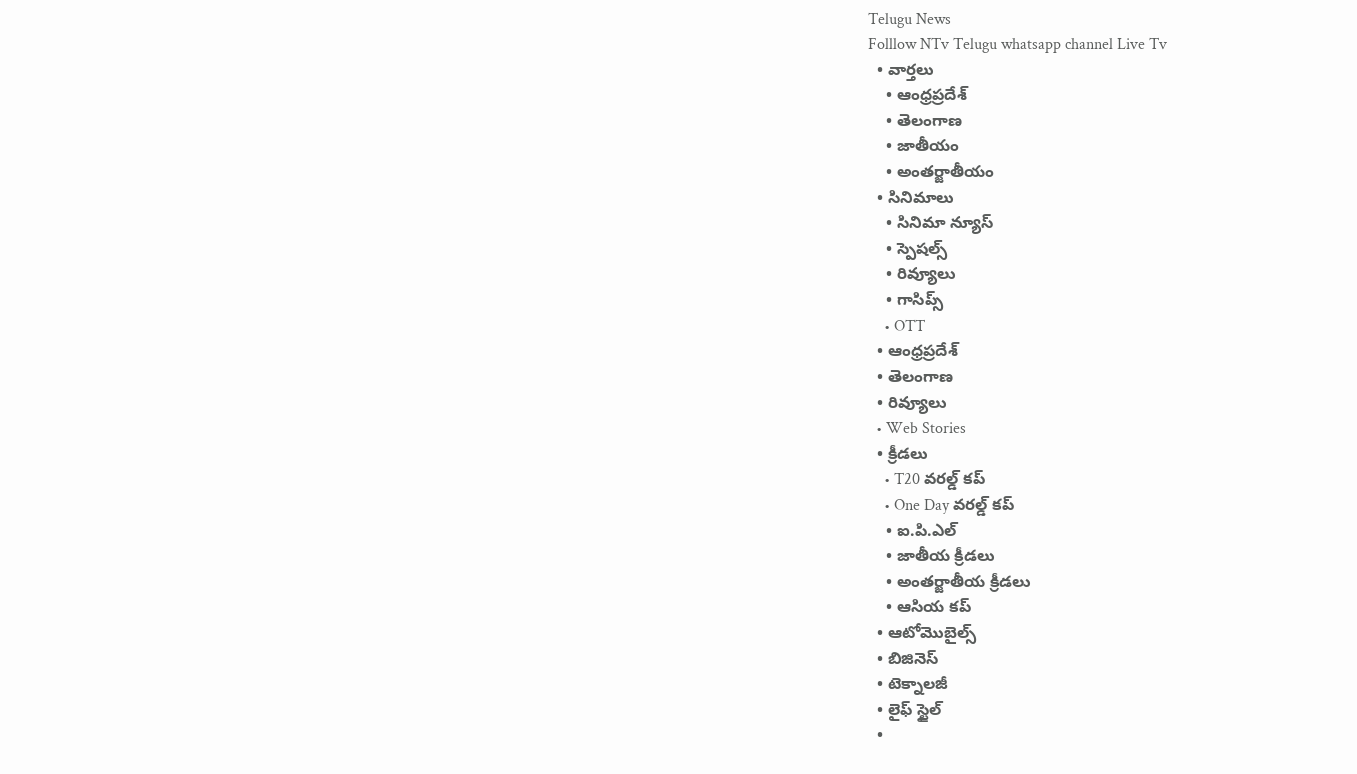Telugu News
Folllow NTv Telugu whatsapp channel Live Tv
  • వార్తలు
    • ఆంధ్రప్రదేశ్
    • తెలంగాణ
    • జాతీయం
    • అంతర్జాతీయం
  • సినిమాలు
    • సినిమా న్యూస్
    • స్పెషల్స్
    • రివ్యూలు
    • గాసిప్స్
    • OTT
  • ఆంధ్రప్రదేశ్
  • తెలంగాణ
  • రివ్యూలు
  • Web Stories
  • క్రీడలు
    • T20 వరల్డ్ కప్
    • One Day వరల్డ్ కప్
    • ఐ.పి.ఎల్
    • జాతీయ క్రీడలు
    • అంతర్జాతీయ క్రీడలు
    • ఆసియ కప్
  • ఆటోమొబైల్స్
  • బిజినెస్‌
  • టెక్నాలజీ
  • లైఫ్ స్టైల్
  •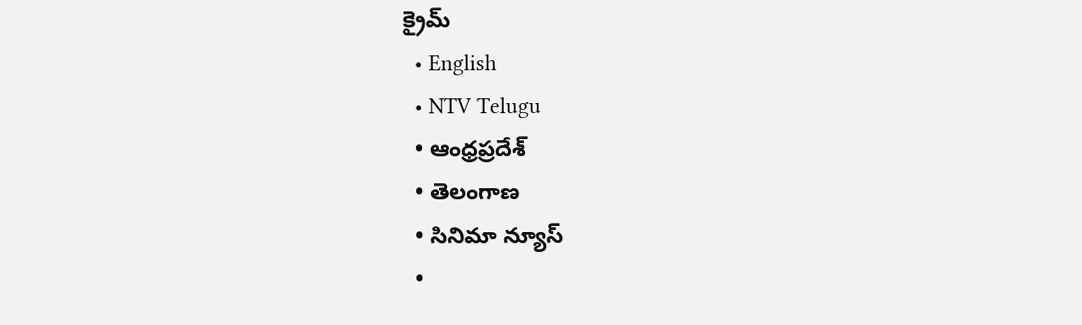క్రైమ్
  • English
  • NTV Telugu
  • ఆంధ్రప్రదేశ్
  • తెలంగాణ
  • సినిమా న్యూస్
  •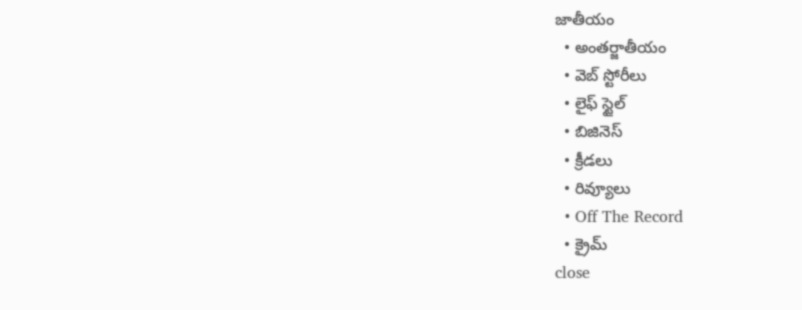జాతీయం
  • అంతర్జాతీయం
  • వెబ్ స్టోరీలు
  • లైఫ్ స్టైల్
  • బిజినెస్‌
  • క్రీడలు
  • రివ్యూలు
  • Off The Record
  • క్రైమ్
close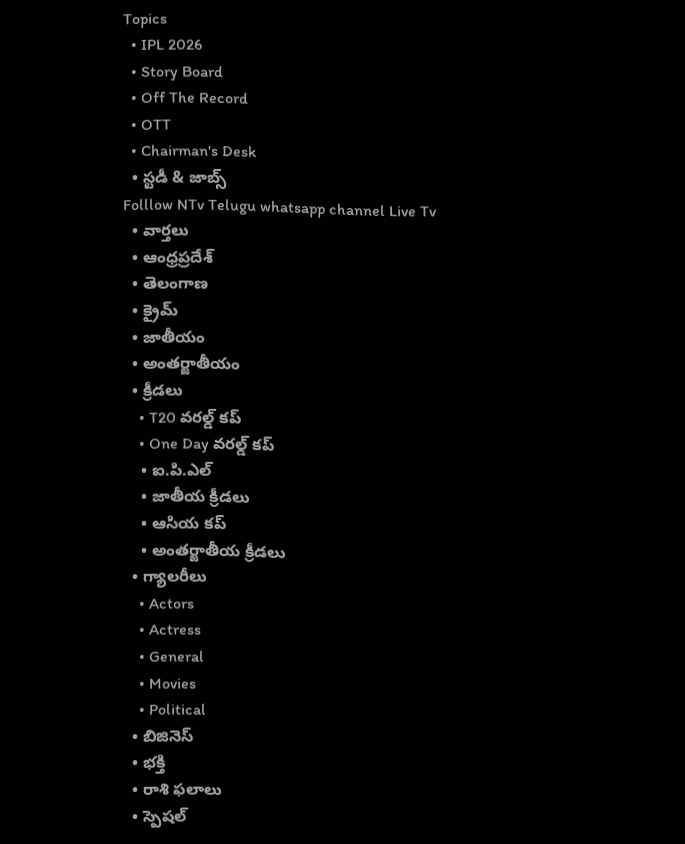Topics
  • IPL 2026
  • Story Board
  • Off The Record
  • OTT
  • Chairman's Desk
  • స్టడీ & జాబ్స్
Folllow NTv Telugu whatsapp channel Live Tv
  • వార్తలు
  • ఆంధ్రప్రదేశ్
  • తెలంగాణ
  • క్రైమ్
  • జాతీయం
  • అంతర్జాతీయం
  • క్రీడలు
    • T20 వరల్డ్ కప్
    • One Day వరల్డ్ కప్
    • ఐ.పి.ఎల్
    • జాతీయ క్రీడలు
    • ఆసియ కప్
    • అంతర్జాతీయ క్రీడలు
  • గ్యాలరీలు
    • Actors
    • Actress
    • General
    • Movies
    • Political
  • బిజినెస్‌
  • భక్తి
  • రాశి ఫలాలు
  • స్పెషల్‌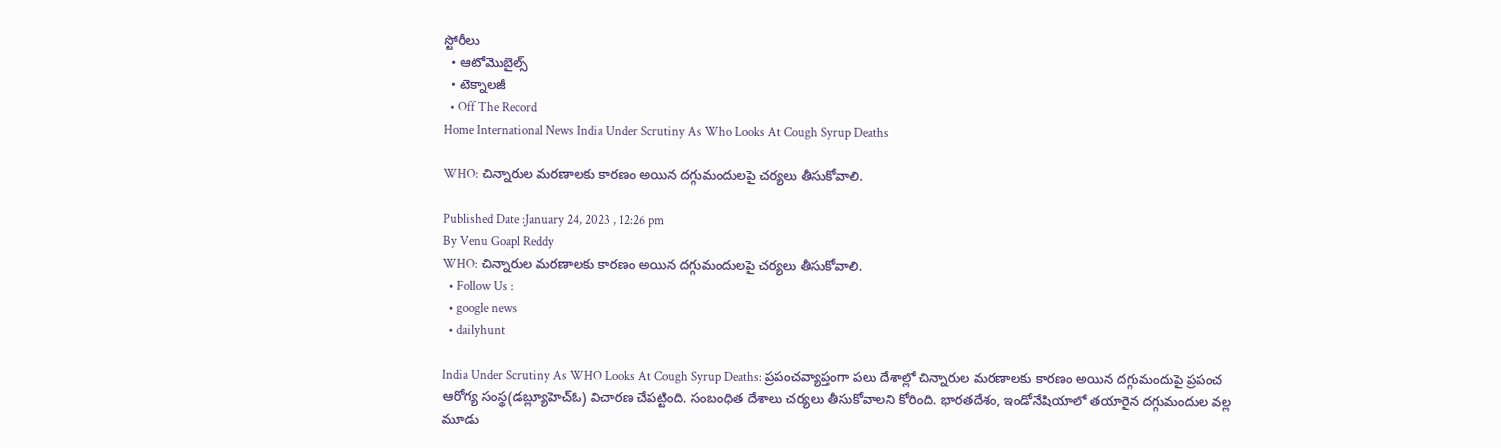స్టోరీలు
  • ఆటోమొబైల్స్
  • టెక్నాలజీ
  • Off The Record
Home International News India Under Scrutiny As Who Looks At Cough Syrup Deaths

WHO: చిన్నారుల మరణాలకు కారణం అయిన దగ్గుమందులపై చర్యలు తీసుకోవాలి.

Published Date :January 24, 2023 , 12:26 pm
By Venu Goapl Reddy
WHO: చిన్నారుల మరణాలకు కారణం అయిన దగ్గుమందులపై చర్యలు తీసుకోవాలి.
  • Follow Us :
  • google news
  • dailyhunt

India Under Scrutiny As WHO Looks At Cough Syrup Deaths: ప్రపంచవ్యాప్తంగా పలు దేశాల్లో చిన్నారుల మరణాలకు కారణం అయిన దగ్గుమందుపై ప్రపంచ ఆరోగ్య సంస్థ(డబ్ల్యూహెచ్ఓ) విచారణ చేపట్టింది. సంబంధిత దేశాలు చర్యలు తీసుకోవాలని కోరింది. భారతదేశం, ఇండోనేషియాలో తయారైన దగ్గుమందుల వల్ల మూడు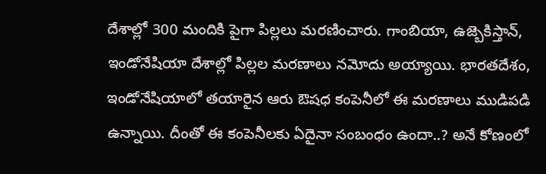దేశాల్లో 300 మందికి పైగా పిల్లలు మరణించారు. గాంబియా, ఉజ్బెకిస్తాన్, ఇండోనేషియా దేశాల్లో పిల్లల మరణాలు నమోదు అయ్యాయి. భారతదేశం, ఇండోనేషియాలో తయారైన ఆరు ఔషధ కంపెనీలో ఈ మరణాలు ముడిపడి ఉన్నాయి. దీంతో ఈ కంపెనీలకు ఏదైనా సంబంధం ఉందా..? అనే కోణంలో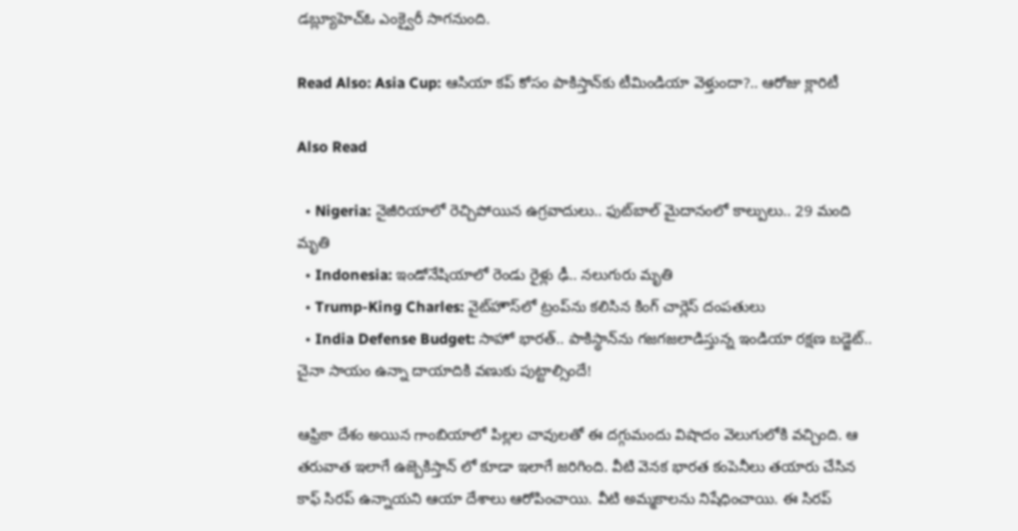డబ్ల్యూహెచ్ఓ ఎంక్వైరీ సాగనుంది.

Read Also: Asia Cup: ఆసియా కప్‌ కోసం పాకిస్తాన్‌కు టీమిండియా వెళ్తుందా?.. ఆరోజు క్లారిటీ

Also Read

  • Nigeria: నైజీరియాలో రెచ్చిపోయిన ఉగ్రవాదులు.. ఫుట్‌బాల్ మైదానంలో కాల్పులు.. 29 మంది మృతి
  • Indonesia: ఇండోనేషియాలో రెండు రైళ్లు ఢీ.. నలుగురు మృతి
  • Trump-King Charles: వైట్‌హౌస్‌లో ట్రంప్‌ను కలిసిన కింగ్ చార్లెస్ దంపతులు
  • India Defense Budget: సాహో భారత్.. పాకిస్థాన్‌ను గజగజలాడిస్తున్న ఇండియా రక్షణ బడ్జెట్.. చైనా సాయం ఉన్నా దాయాదికి వణుకు పుట్టాల్సిందే!

ఆఫ్రికా దేశం అయిన గాంబియాలో పిల్లల చావులతో ఈ దగ్గుమందు విషాదం వెలుగులోకి వచ్చింది. ఆ తరువాత ఇలాగే ఉజ్బెకిస్తాన్ లో కూడా ఇలాగే జరిగింది. వీటి వెనక భారత కంపెనీలు తయారు చేసిన కాఫ్ సిరప్ ఉన్నాయని ఆయా దేశాలు ఆరోపించాయి. వీటి అమ్మకాలను నిషేధించాయి. ఈ సిరప్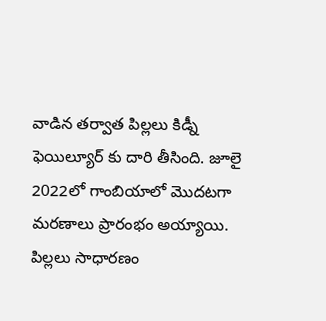వాడిన తర్వాత పిల్లలు కిడ్నీ ఫెయిల్యూర్ కు దారి తీసింది. జూలై 2022లో గాంబియాలో మొదటగా మరణాలు ప్రారంభం అయ్యాయి. పిల్లలు సాధారణం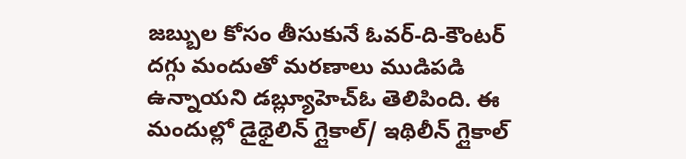జబ్బుల కోసం తీసుకునే ఓవర్-ది-కౌంటర్ దగ్గు మందుతో మరణాలు ముడిపడి ఉన్నాయని డబ్ల్యూహెచ్ఓ తెలిపింది. ఈ మందుల్లో డైథైలిన్ గ్లైకాల్/ ఇథిలీన్ గ్లైకాల్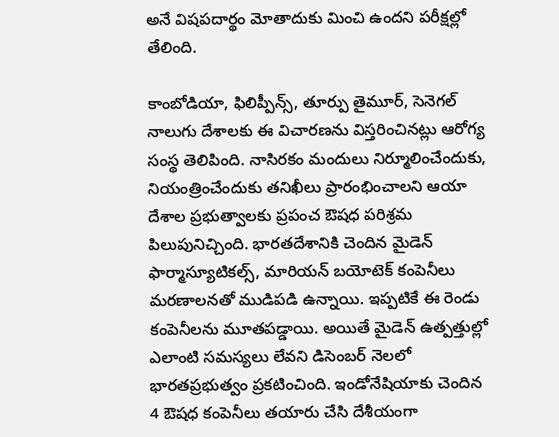అనే విషపదార్థం మోతాదుకు మించి ఉందని పరీక్షల్లో తేలింది.

కాంబోడియా, ఫిలిప్పీన్స్, తూర్పు తైమూర్, సెనెగల్ నాలుగు దేశాలకు ఈ విచారణను విస్తరించినట్లు ఆరోగ్య సంస్థ తెలిపింది. నాసిరకం మందులు నిర్మూలించేందుకు, నియంత్రించేందుకు తనిఖీలు ప్రారంభించాలని ఆయా దేశాల ప్రభుత్వాలకు ప్రపంచ ఔషధ పరిశ్రమ పిలుపునిచ్చింది. భారతదేశానికి చెందిన మైడెన్ ఫార్మాస్యూటికల్స్, మారియన్ బయోటెక్ కంపెనీలు మరణాలనతో ముడిపడి ఉన్నాయి. ఇప్పటికే ఈ రెండు కంపెనీలను మూతపడ్డాయి. అయితే మైడెన్ ఉత్పత్తుల్లో ఎలాంటి సమస్యలు లేవని డిసెంబర్ నెలలో భారతప్రభుత్వం ప్రకటించింది. ఇండోనేషియాకు చెందిన 4 ఔషధ కంపెనీలు తయారు చేసి దేశీయంగా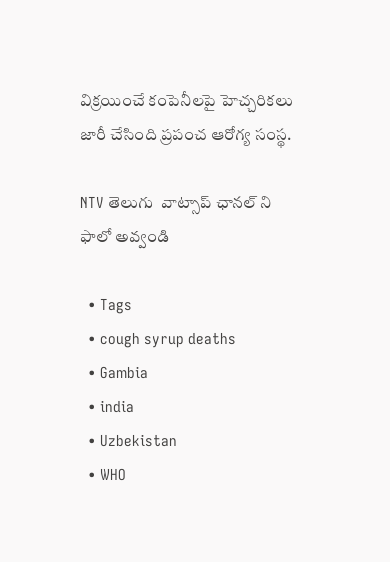విక్రయించే కంపెనీలపై హెచ్చరికలు జారీ చేసింది ప్రపంచ ఆరోగ్య సంస్థ.

NTV తెలుగు  వాట్సాప్ ఛానల్ ని ఫాలో అవ్వండి

  • Tags
  • cough syrup deaths
  • Gambia
  • india
  • Uzbekistan
  • WHO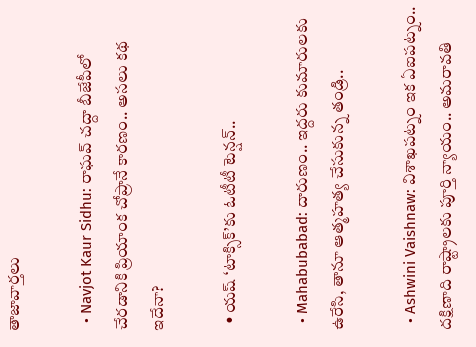తాజావార్తలు

  • Navjot Kaur Sidhu: రాఘవ్ చద్దా బీజేపీలో చేరడానికి ప్రియాంక చోప్రానే కారణం.. అసలు కథ ఇదేనా?

  • యష్ ‘టాక్సిక్’కు ఓటీటీ టెన్షన్..

  • Mahabubabad: దారుణం.. ఇద్దరు కుమారులకు ఉరేసి, తానూ ఆత్మహత్య చేసుకున్న తండ్రి..

  • Ashwini Vaishnaw: విశాఖపట్నం ఇక ఏఐపట్నం.. దక్షిణాది రాష్ట్రాలకు పూర్తి న్యాయం.. అమరావతి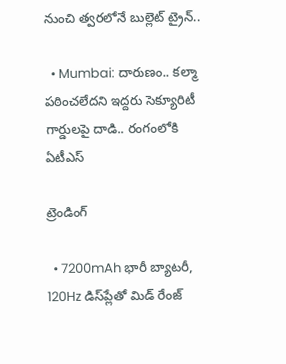నుంచి త్వరలోనే బుల్లెట్ ట్రైన్..

  • Mumbai: దారుణం.. కల్మా పఠించలేదని ఇద్దరు సెక్యూరిటీ గార్డులపై దాడి.. రంగంలోకి ఏటీఎస్

ట్రెండింగ్‌

  • 7200mAh భారీ బ్యాటరీ, 120Hz డిస్‌ప్లేతో మిడ్ రేంజ్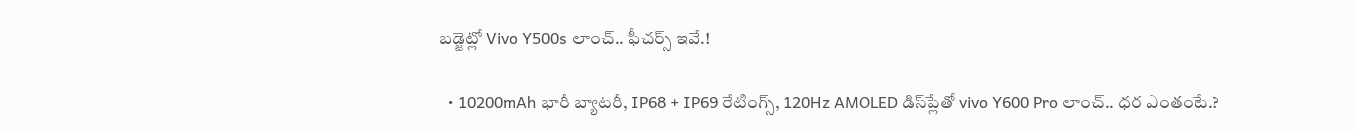బడ్జెట్లో Vivo Y500s లాంచ్.. ఫీచర్స్ ఇవే.!

  • 10200mAh భారీ బ్యాటరీ, IP68 + IP69 రేటింగ్స్‌, 120Hz AMOLED డిస్‌ప్లేతో vivo Y600 Pro లాంచ్.. ధర ఎంతంటే.?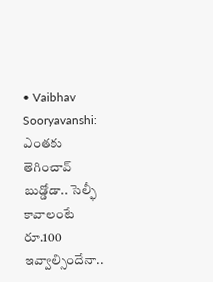• Vaibhav Sooryavanshi: ఎంతకు తెగించావ్ బుడ్డోడా.. సెల్ఫీ కావాలంటే రూ.100 ఇవ్వాల్సిందేనా..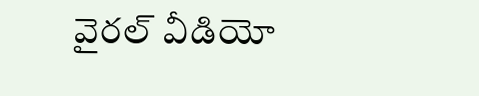వైరల్ వీడియో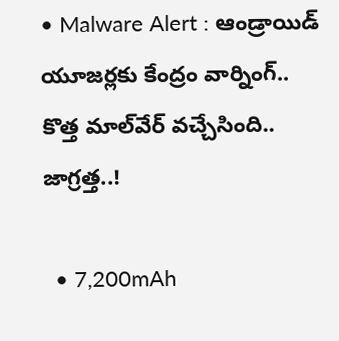• Malware Alert : ఆండ్రాయిడ్ యూజర్లకు కేంద్రం వార్నింగ్.. కొత్త మాల్‌వేర్ వచ్చేసింది.. జాగ్రత్త..!

  • 7,200mAh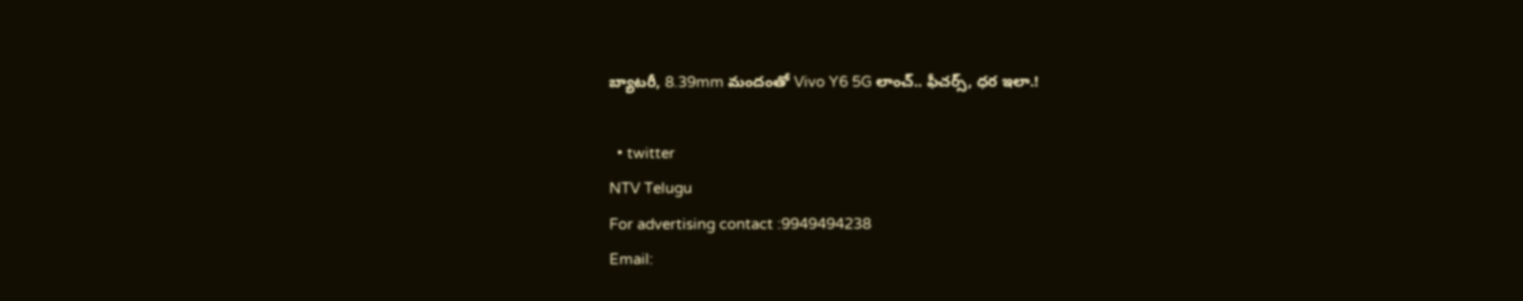బ్యాటరీ, 8.39mm మందంతో Vivo Y6 5G లాంచ్.. ఫీచర్స్, ధర ఇలా.!

  • twitter
NTV Telugu
For advertising contact :9949494238
Email: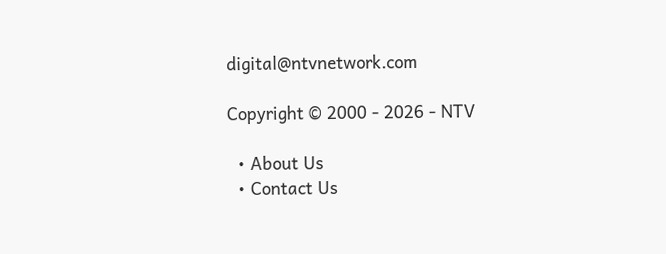digital@ntvnetwork.com

Copyright © 2000 - 2026 - NTV

  • About Us
  • Contact Us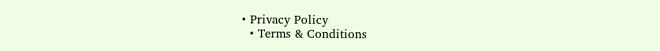• Privacy Policy
  • Terms & Conditions